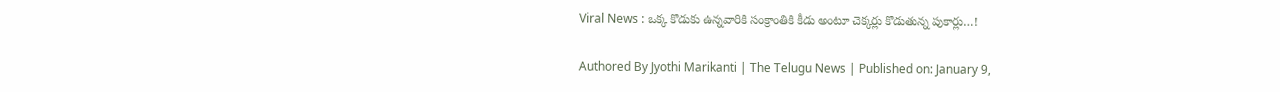Viral News : ఒక్క కొడుకు ఉన్నవారికి సంక్రాంతికి కీడు అంటూ చెక్కర్లు కొడుతున్న పుకార్లు…!

Authored By Jyothi Marikanti | The Telugu News | Published on: January 9,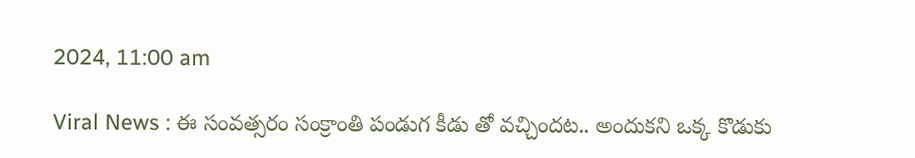2024, 11:00 am

Viral News : ఈ సంవత్సరం సంక్రాంతి పండుగ కీడు తో వచ్చిందట.. అందుకని ఒక్క కొడుకు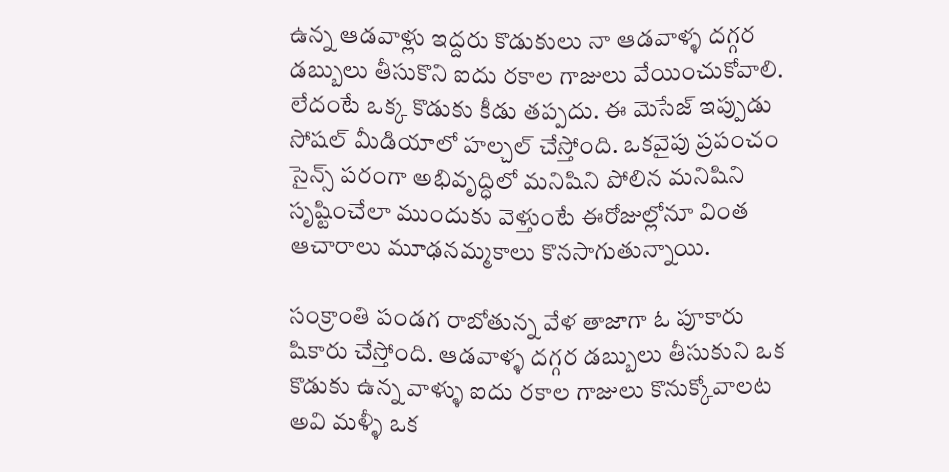ఉన్న ఆడవాళ్లు ఇద్దరు కొడుకులు నా ఆడవాళ్ళ దగ్గర డబ్బులు తీసుకొని ఐదు రకాల గాజులు వేయించుకోవాలి. లేదంటే ఒక్క కొడుకు కీడు తప్పదు. ఈ మెసేజ్ ఇప్పుడు సోషల్ మీడియాలో హల్చల్ చేస్తోంది. ఒకవైపు ప్రపంచం సైన్స్ పరంగా అభివృద్ధిలో మనిషిని పోలిన మనిషిని సృష్టించేలా ముందుకు వెళ్తుంటే ఈరోజుల్లోనూ వింత ఆచారాలు మూఢనమ్మకాలు కొనసాగుతున్నాయి.

సంక్రాంతి పండగ రాబోతున్న వేళ తాజాగా ఓ పూకారు షికారు చేస్తోంది. ఆడవాళ్ళ దగ్గర డబ్బులు తీసుకుని ఒక కొడుకు ఉన్న వాళ్ళు ఐదు రకాల గాజులు కొనుక్కోవాలట అవి మళ్ళీ ఒక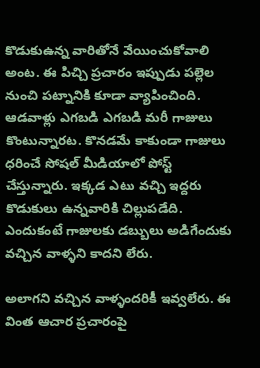కొడుకుఉన్న వారితోనే వేయించుకోవాలి అంట. ఈ పిచ్చి ప్రచారం ఇప్పుడు పల్లెల నుంచి పట్నానికి కూడా వ్యాపించింది. ఆడవాళ్లు ఎగబడి ఎగబడి మరీ గాజులు కొంటున్నారట. కొనడమే కాకుండా గాజులు ధరించే సోషల్ మీడియాలో పోస్ట్ చేస్తున్నారు. ఇక్కడ ఎటు వచ్చి ఇద్దరు కొడుకులు ఉన్నవారికి చిల్లుపడేది. ఎందుకంటే గాజులకు డబ్బులు అడిగేందుకు వచ్చిన వాళ్ళని కాదని లేరు.

అలాగని వచ్చిన వాళ్ళందరికీ ఇవ్వలేరు. ఈ వింత ఆచార ప్రచారంపై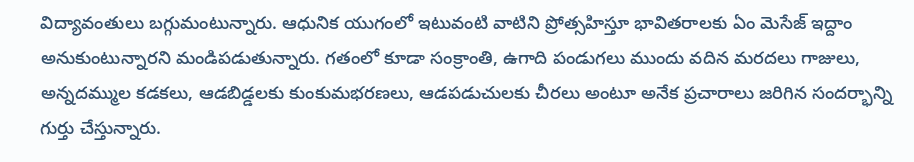విద్యావంతులు బగ్గుమంటున్నారు. ఆధునిక యుగంలో ఇటువంటి వాటిని ప్రోత్సహిస్తూ భావితరాలకు ఏం మెసేజ్ ఇద్దాం అనుకుంటున్నారని మండిపడుతున్నారు. గతంలో కూడా సంక్రాంతి, ఉగాది పండుగలు ముందు వదిన మరదలు గాజులు, అన్నదమ్ముల కడకలు, ఆడబిడ్డలకు కుంకుమభరణలు, ఆడపడుచులకు చీరలు అంటూ అనేక ప్రచారాలు జరిగిన సందర్భాన్ని గుర్తు చేస్తున్నారు.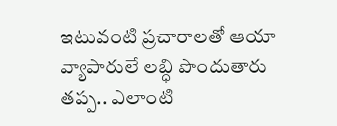ఇటువంటి ప్రచారాలతో ఆయా వ్యాపారులే లబ్ధి పొందుతారు తప్ప.. ఎలాంటి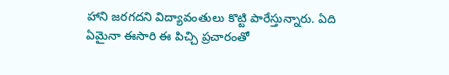హాని జరగదని విద్యావంతులు కొట్టి పారేస్తున్నారు. ఏది ఏమైనా ఈసారి ఈ పిచ్చి ప్రచారంతో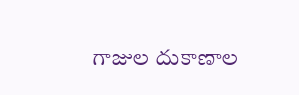గాజుల దుకాణాల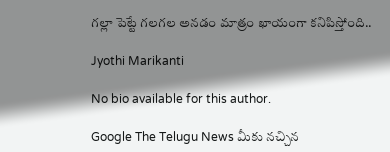గల్లా పెట్టే గలగల అనడం మాత్రం ఖాయంగా కనిపిస్తోంది..

Jyothi Marikanti

No bio available for this author.

Google The Telugu News మీకు నచ్చిన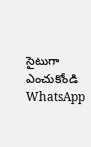సైటుగా ఎంచుకోండి
WhatsApp